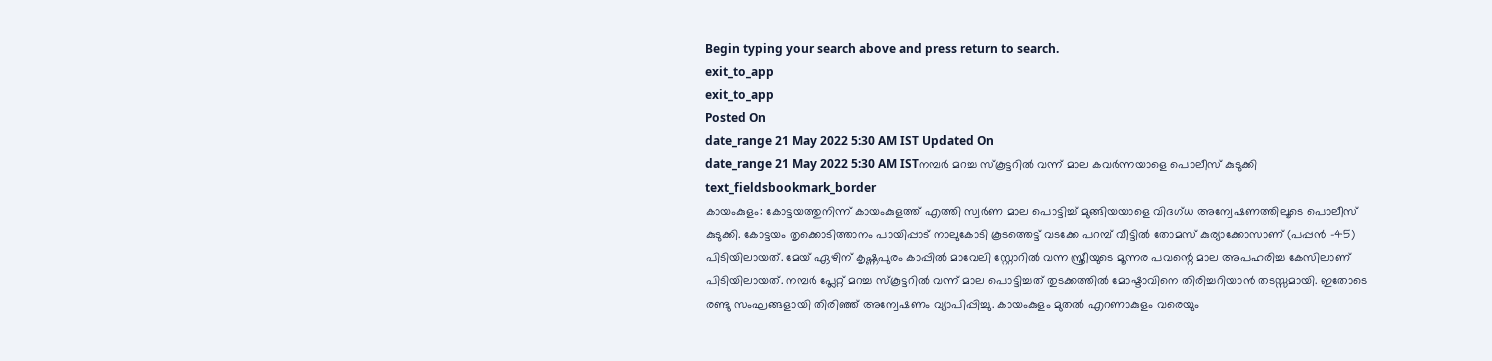Begin typing your search above and press return to search.
exit_to_app
exit_to_app
Posted On
date_range 21 May 2022 5:30 AM IST Updated On
date_range 21 May 2022 5:30 AM ISTനമ്പർ മറച്ച സ്കൂട്ടറിൽ വന്ന് മാല കവർന്നയാളെ പൊലീസ് കുടുക്കി
text_fieldsbookmark_border
കായംകുളം: കോട്ടയത്തുനിന്ന് കായംകുളത്ത് എത്തി സ്വർണ മാല പൊട്ടിച്ച് മുങ്ങിയയാളെ വിദഗ്ധ അന്വേഷണത്തിലൂടെ പൊലീസ് കുടുക്കി. കോട്ടയം തൃക്കൊടിത്താനം പായിപ്പാട് നാലുകോടി കൂടത്തെട്ട് വടക്കേ പറമ്പ് വീട്ടിൽ തോമസ് കുര്യാക്കോസാണ് (പപ്പൻ -45) പിടിയിലായത്. മേയ് ഏഴിന് കൃഷ്ണപുരം കാപ്പിൽ മാവേലി സ്റ്റോറിൽ വന്ന സ്ത്രീയുടെ മൂന്നര പവന്റെ മാല അപഹരിച്ച കേസിലാണ് പിടിയിലായത്. നമ്പർ പ്ലേറ്റ് മറച്ച സ്കൂട്ടറിൽ വന്ന് മാല പൊട്ടിച്ചത് തുടക്കത്തിൽ മോഷ്ടാവിനെ തിരിച്ചറിയാൻ തടസ്സമായി. ഇതോടെ രണ്ടു സംഘങ്ങളായി തിരിഞ്ഞ് അന്വേഷണം വ്യാപിപ്പിച്ചു. കായംകുളം മുതൽ എറണാകുളം വരെയും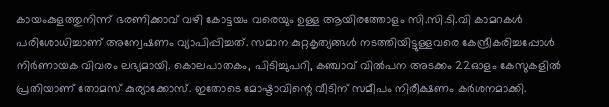കായംകുളത്തുനിന്ന് ഭരണിക്കാവ് വഴി കോട്ടയം വരെയും ഉള്ള ആയിരത്തോളം സി.സി.ടി.വി കാമറകൾ പരിശോധിച്ചാണ് അന്വേഷണം വ്യാപിപ്പിച്ചത്. സമാന കുറ്റകൃത്യങ്ങൾ നടത്തിയിട്ടുള്ളവരെ കേന്ദ്രീകരിച്ചപ്പോൾ നിർണായക വിവരം ലഭ്യമായി. കൊലപാതകം, പിടിച്ചുപറി, കഞ്ചാവ് വിൽപന അടക്കം 22ഓളം കേസുകളിൽ പ്രതിയാണ് തോമസ് കുര്യാക്കോസ്. ഇതോടെ മോഷ്ടാവിന്റെ വീടിന് സമീപം നിരീക്ഷണം കർശനമാക്കി.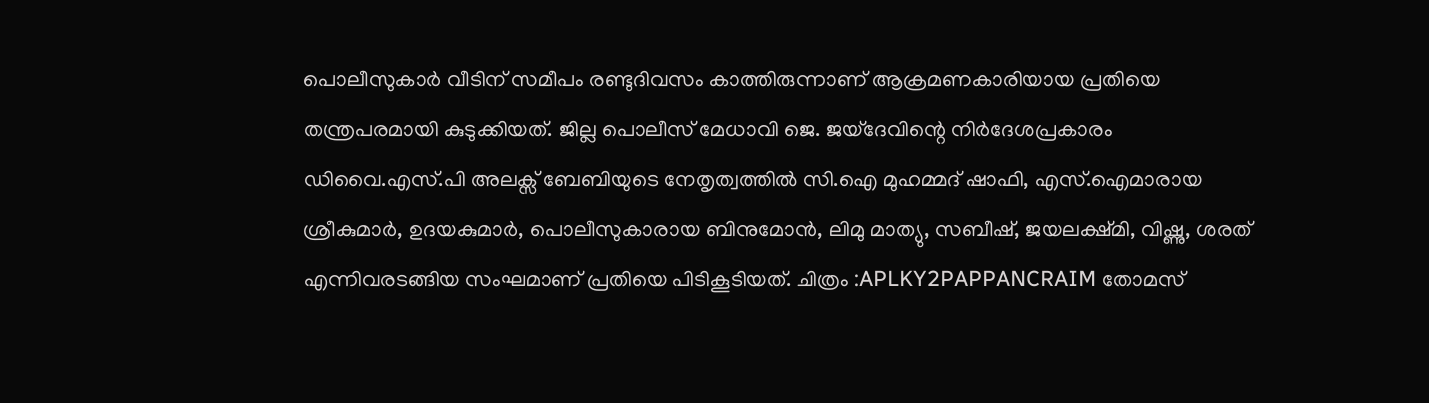പൊലീസുകാർ വീടിന് സമീപം രണ്ടുദിവസം കാത്തിരുന്നാണ് ആക്രമണകാരിയായ പ്രതിയെ തന്ത്രപരമായി കുടുക്കിയത്. ജില്ല പൊലീസ് മേധാവി ജെ. ജയ്ദേവിന്റെ നിർദേശപ്രകാരം ഡിവൈ.എസ്.പി അലക്സ് ബേബിയുടെ നേതൃത്വത്തിൽ സി.ഐ മുഹമ്മദ് ഷാഫി, എസ്.ഐമാരായ ശ്രീകുമാർ, ഉദയകുമാർ, പൊലീസുകാരായ ബിനുമോൻ, ലിമു മാത്യു, സബീഷ്, ജയലക്ഷ്മി, വിഷ്ണു, ശരത് എന്നിവരടങ്ങിയ സംഘമാണ് പ്രതിയെ പിടികൂടിയത്. ചിത്രം :APLKY2PAPPANCRAIM തോമസ്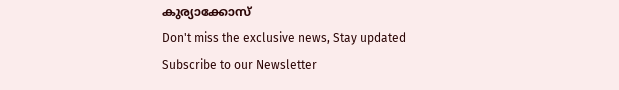കുര്യാക്കോസ്
Don't miss the exclusive news, Stay updated
Subscribe to our Newsletter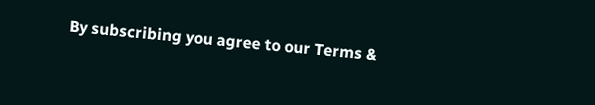By subscribing you agree to our Terms &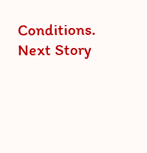Conditions.
Next Story